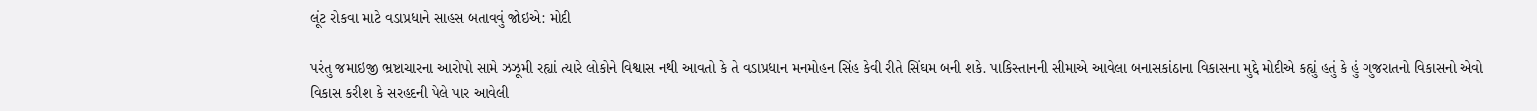લૂંટ રોકવા માટે વડાપ્રધાને સાહસ બતાવવું જોઇએ: મોદી

પરંતુ જમાઇજી ભ્રષ્ટાચારના આરોપો સામે ઝઝૂમી રહ્યાં ત્યારે લોકોને વિશ્વાસ નથી આવતો કે તે વડાપ્રધાન મનમોહન સિંહ કેવી રીતે સિંઘમ બની શકે. પાકિસ્તાનની સીમાએ આવેલા બનાસકાંઠાના વિકાસના મુદ્દે મોદીએ કહ્યું હતું કે હું ગુજરાતનો વિકાસનો એવો વિકાસ કરીશ કે સરહદની પેલે પાર આવેલી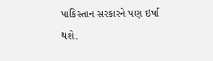પાકિસ્તાન સરકારને પણ ઇર્ષા થશે.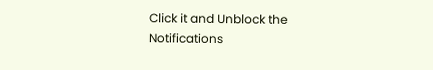Click it and Unblock the Notifications